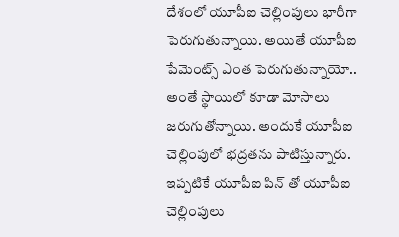దేశంలో యూపీఐ చెల్లింపులు భారీగా పెరుగుతున్నాయి. అయితే యూపీఐ పేమెంట్స్ ఎంత పెరుగుతున్నాయో.. అంతే స్థాయిలో కూడా మోసాలు జరుగుతోన్నాయి. అందుకే యూపీఐ చెల్లింపులో భద్రతను పాటిస్తున్నారు. ఇప్పటికే యూపీఐ పిన్ తో యూపీఐ చెల్లింపులు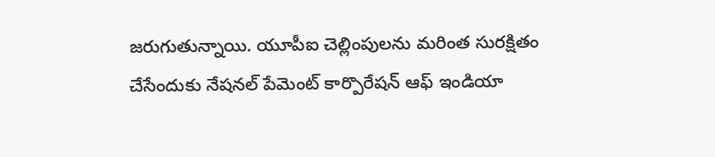జరుగుతున్నాయి. యూపీఐ చెల్లింపులను మరింత సురక్షితం చేసేందుకు నేషనల్ పేమెంట్ కార్పొరేషన్ ఆఫ్ ఇండియా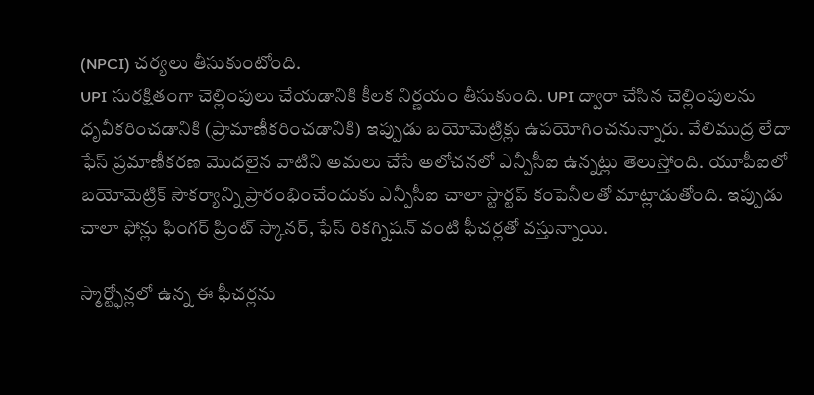(NPCI) చర్యలు తీసుకుంటోంది.
UPI సురక్షితంగా చెల్లింపులు చేయడానికి కీలక నిర్ణయం తీసుకుంది. UPI ద్వారా చేసిన చెల్లింపులను ధృవీకరించడానికి (ప్రామాణీకరించడానికి) ఇప్పుడు బయోమెట్రిక్లు ఉపయోగించనున్నారు. వేలిముద్ర లేదా ఫేస్ ప్రమాణీకరణ మొదలైన వాటిని అమలు చేసే అలోచనలో ఎన్పీసీఐ ఉన్నట్లు తెలుస్తోంది. యూపీఐలో బయోమెట్రిక్ సౌకర్యాన్ని ప్రారంభించేందుకు ఎన్పీసీఐ చాలా స్టార్టప్ కంపెనీలతో మాట్లాడుతోంది. ఇప్పుడు చాలా ఫోన్లు ఫింగర్ ప్రింట్ స్కానర్, ఫేస్ రికగ్నిషన్ వంటి ఫీచర్లతో వస్తున్నాయి.

స్మార్ట్ఫోన్లలో ఉన్న ఈ ఫీచర్లను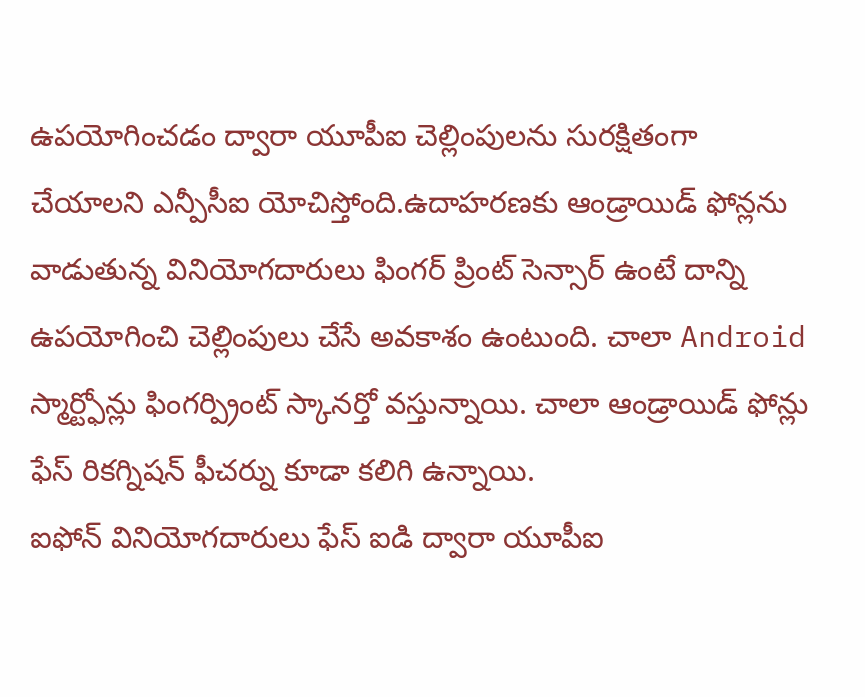ఉపయోగించడం ద్వారా యూపీఐ చెల్లింపులను సురక్షితంగా చేయాలని ఎన్పీసీఐ యోచిస్తోంది.ఉదాహరణకు ఆండ్రాయిడ్ ఫోన్లను వాడుతున్న వినియోగదారులు ఫింగర్ ప్రింట్ సెన్సార్ ఉంటే దాన్ని ఉపయోగించి చెల్లింపులు చేసే అవకాశం ఉంటుంది. చాలా Android స్మార్ట్ఫోన్లు ఫింగర్ప్రింట్ స్కానర్తో వస్తున్నాయి. చాలా ఆండ్రాయిడ్ ఫోన్లు ఫేస్ రికగ్నిషన్ ఫీచర్ను కూడా కలిగి ఉన్నాయి.
ఐఫోన్ వినియోగదారులు ఫేస్ ఐడి ద్వారా యూపీఐ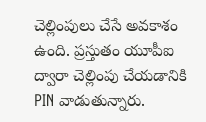చెల్లింపులు చేసే అవకాశం ఉంది. ప్రస్తుతం యూపీఐ ద్వారా చెల్లింపు చేయడానికి PIN వాడుతున్నారు.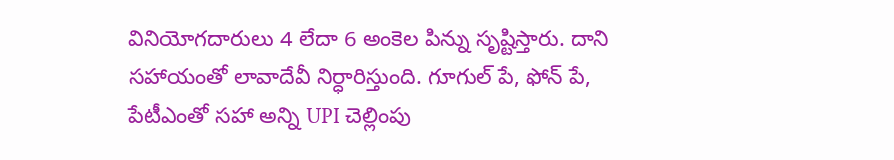వినియోగదారులు 4 లేదా 6 అంకెల పిన్ను సృష్టిస్తారు. దాని సహాయంతో లావాదేవీ నిర్ధారిస్తుంది. గూగుల్ పే, ఫోన్ పే, పేటీఎంతో సహా అన్ని UPI చెల్లింపు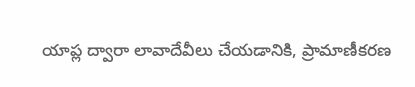యాప్ల ద్వారా లావాదేవీలు చేయడానికి, ప్రామాణీకరణ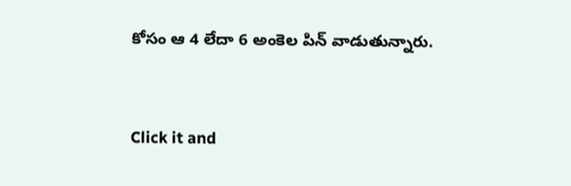కోసం ఆ 4 లేదా 6 అంకెల పిన్ వాడుతున్నారు.


Click it and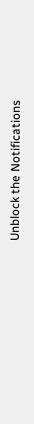Unblock the Notifications